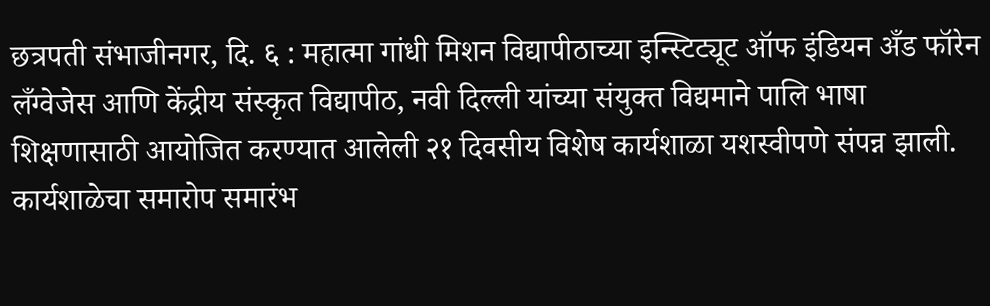छत्रपती संभाजीनगर, दि. ६ : महात्मा गांधी मिशन विद्यापीठाच्या इन्स्टिट्यूट ऑफ इंडियन अँड फॉरेन लँग्वेजेस आणि केंद्रीय संस्कृत विद्यापीठ, नवी दिल्ली यांच्या संयुक्त विद्यमाने पालि भाषा शिक्षणासाठी आयोजित करण्यात आलेली २१ दिवसीय विशेष कार्यशाळा यशस्वीपणे संपन्न झाली. कार्यशाळेचा समारोप समारंभ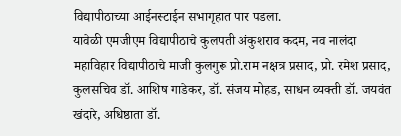विद्यापीठाच्या आईनस्टाईन सभागृहात पार पडला.
यावेळी एमजीएम विद्यापीठाचे कुलपती अंकुशराव कदम, नव नालंदा महाविहार विद्यापीठाचे माजी कुलगुरू प्रो.राम नक्षत्र प्रसाद, प्रो. रमेश प्रसाद, कुलसचिव डॉ. आशिष गाडेकर, डॉ. संजय मोहड, साधन व्यक्ती डॉ. जयवंत खंदारे, अधिष्ठाता डॉ.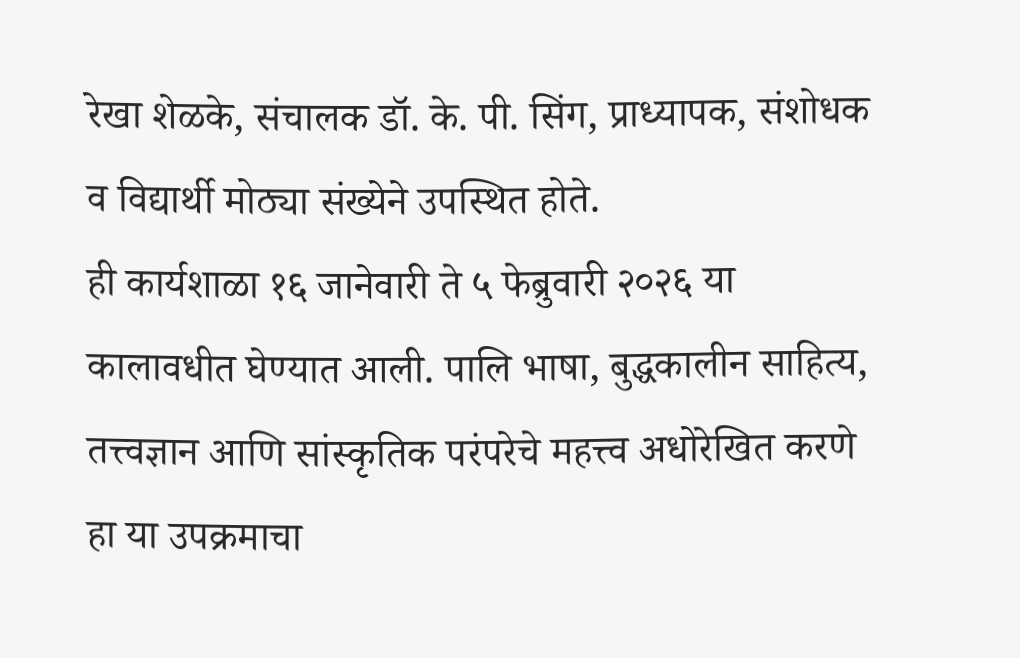रेखा शेळके, संचालक डॉ. के. पी. सिंग, प्राध्यापक, संशोधक व विद्यार्थी मोठ्या संख्येने उपस्थित होते.
ही कार्यशाळा १६ जानेवारी ते ५ फेब्रुवारी २०२६ या कालावधीत घेण्यात आली. पालि भाषा, बुद्धकालीन साहित्य, तत्त्वज्ञान आणि सांस्कृतिक परंपरेचे महत्त्व अधोरेखित करणे हा या उपक्रमाचा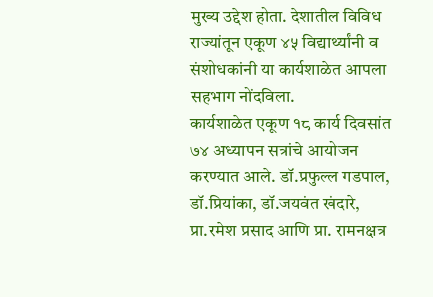मुख्य उद्देश होता. देशातील विविध राज्यांतून एकूण ४५ विद्यार्थ्यांनी व संशोधकांनी या कार्यशाळेत आपला सहभाग नोंदविला.
कार्यशाळेत एकूण १८ कार्य दिवसांत ७४ अध्यापन सत्रांचे आयोजन करण्यात आले. डॉ.प्रफुल्ल गडपाल, डॉ.प्रियांका, डॉ.जयवंत खंदारे, प्रा.रमेश प्रसाद आणि प्रा. रामनक्षत्र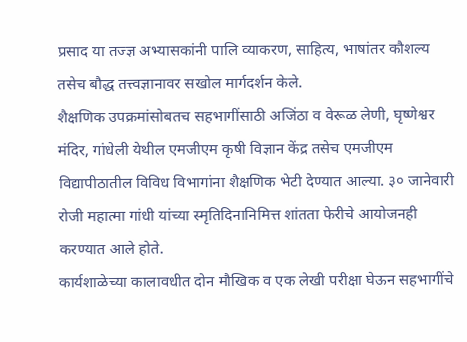प्रसाद या तज्ज्ञ अभ्यासकांनी पालि व्याकरण, साहित्य, भाषांतर कौशल्य तसेच बौद्ध तत्त्वज्ञानावर सखोल मार्गदर्शन केले.
शैक्षणिक उपक्रमांसोबतच सहभागींसाठी अजिंठा व वेरूळ लेणी, घृष्णेश्वर मंदिर, गांधेली येथील एमजीएम कृषी विज्ञान केंद्र तसेच एमजीएम विद्यापीठातील विविध विभागांना शैक्षणिक भेटी देण्यात आल्या. ३० जानेवारी रोजी महात्मा गांधी यांच्या स्मृतिदिनानिमित्त शांतता फेरीचे आयोजनही करण्यात आले होते.
कार्यशाळेच्या कालावधीत दोन मौखिक व एक लेखी परीक्षा घेऊन सहभागींचे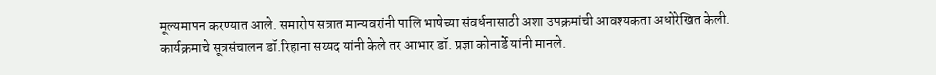मूल्यमापन करण्यात आले. समारोप सत्रात मान्यवरांनी पालि भाषेच्या संवर्धनासाठी अशा उपक्रमांची आवश्यकता अधोरेखित केली. कार्यक्रमाचे सूत्रसंचालन डॉ.रिहाना सय्यद यांनी केले तर आभार डॉ. प्रज्ञा कोनार्डे यांनी मानले.